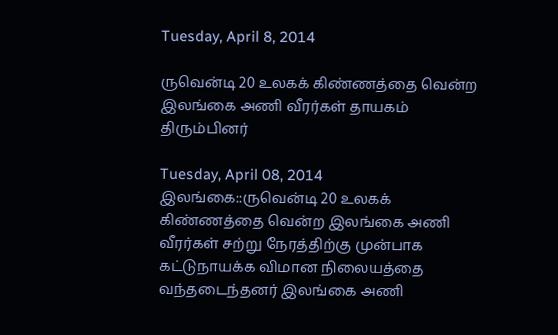Tuesday, April 8, 2014

ருவென்டி 20 உலகக் கிண்ணத்தை வென்ற இலங்கை அணி வீரர்கள் தாயகம் திரும்பினர்

Tuesday, April 08, 2014
இலங்கை::ருவென்டி 20 உலகக் கிண்ணத்தை வென்ற இலங்கை அணி வீரர்கள் சற்று நேரத்திற்கு முன்பாக கட்டுநாயக்க விமான நிலையத்தை வந்தடைந்தனர் இலங்கை அணி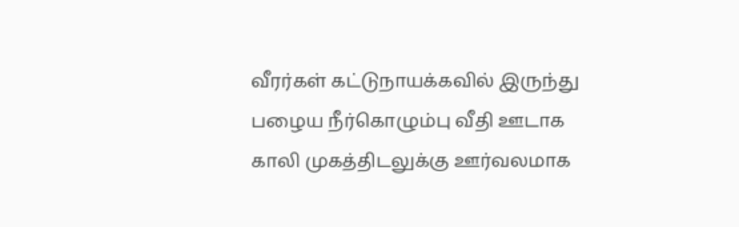வீரர்கள் கட்டுநாயக்கவில் இருந்து பழைய நீர்கொழும்பு வீதி ஊடாக காலி முகத்திடலுக்கு ஊர்வலமாக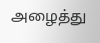அழைத்து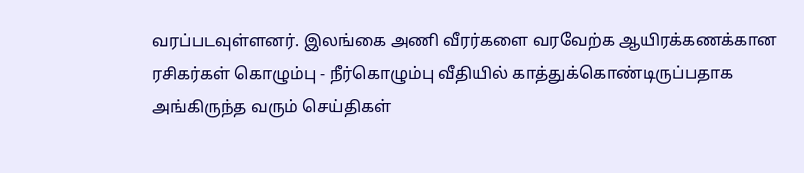வரப்படவுள்ளனர். இலங்கை அணி வீரர்களை வரவேற்க ஆயிரக்கணக்கான ரசிகர்கள் கொழும்பு - நீர்கொழும்பு வீதியில் காத்துக்கொண்டிருப்பதாக அங்கிருந்த வரும் செய்திகள்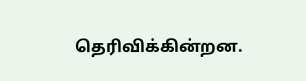தெரிவிக்கின்றன.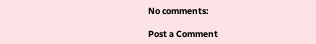No comments:

Post a Comment